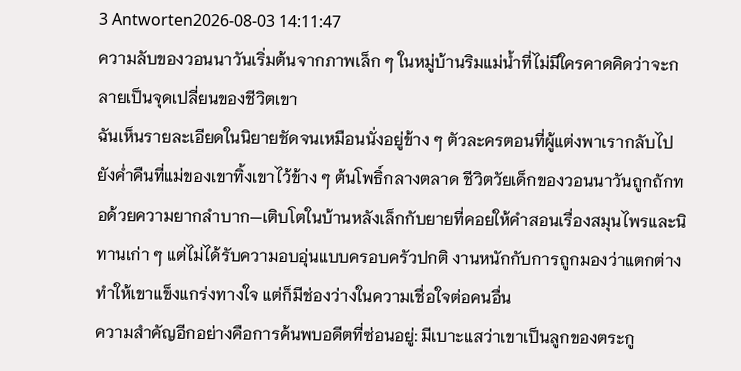3 Antworten2026-08-03 14:11:47
ความลับของวอนนาวันเริ่มต้นจากภาพเล็ก ๆ ในหมู่บ้านริมแม่น้ำที่ไม่มีใครคาดคิดว่าจะกลายเป็นจุดเปลี่ยนของชีวิตเขา
ฉันเห็นรายละเอียดในนิยายชัดจนเหมือนนั่งอยู่ข้าง ๆ ตัวละครตอนที่ผู้แต่งพาเรากลับไปยังค่ำคืนที่แม่ของเขาทิ้งเขาไว้ข้าง ๆ ต้นโพธิ์กลางตลาด ชีวิตวัยเด็กของวอนนาวันถูกถักทอด้วยความยากลำบาก—เติบโตในบ้านหลังเล็กกับยายที่คอยให้คำสอนเรื่องสมุนไพรและนิทานเก่า ๆ แต่ไม่ได้รับความอบอุ่นแบบครอบครัวปกติ งานหนักกับการถูกมองว่าแตกต่างทำให้เขาแข็งแกร่งทางใจ แต่ก็มีช่องว่างในความเชื่อใจต่อคนอื่น
ความสำคัญอีกอย่างคือการค้นพบอดีตที่ซ่อนอยู่: มีเบาะแสว่าเขาเป็นลูกของตระกู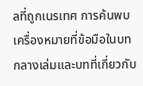ลที่ถูกเนรเทศ การค้นพบเครื่องหมายที่ข้อมือในบทกลางเล่มและบทที่เกี่ยวกับ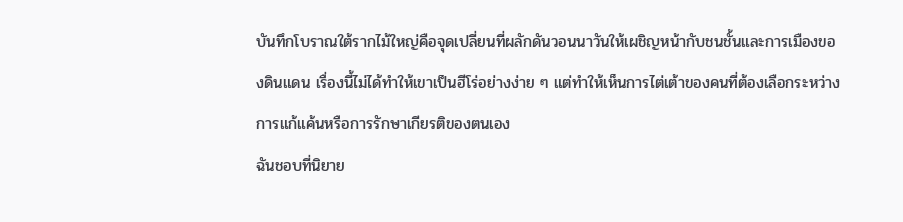บันทึกโบราณใต้รากไม้ใหญ่คือจุดเปลี่ยนที่ผลักดันวอนนาวันให้เผชิญหน้ากับชนชั้นและการเมืองของดินแดน เรื่องนี้ไม่ได้ทำให้เขาเป็นฮีโร่อย่างง่าย ๆ แต่ทำให้เห็นการไต่เต้าของคนที่ต้องเลือกระหว่างการแก้แค้นหรือการรักษาเกียรติของตนเอง
ฉันชอบที่นิยาย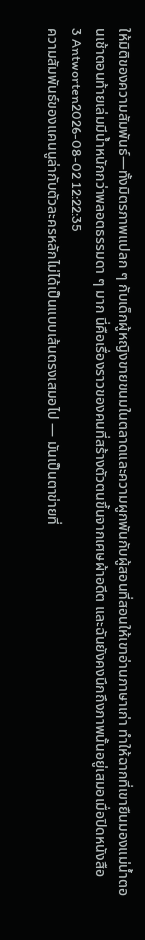ให้มิติของความสัมพันธ์—ทั้งมิตรภาพแปลก ๆ กับเด็กผู้หญิงขายขนมในตลาดและความผูกพันกับผู้สอนที่สอนให้เขาอ่านภาษาเก่า ทำให้ฉากที่เขายืนมองแม่น้ำตอนเช้าตอนท้ายเล่มมีน้ำหนักกว่าพลอตธรรมดา ๆ มาก นี่คือเรื่องราวของคนที่สร้างตัวตนขึ้นจากเศษผ้าอดีต และฉันยังคงนึกถึงภาพนั้นอยู่เสมอเมื่อปิดหนังสือ
3 Antworten2026-08-02 12:22:35
ความสัมพันธ์ของแคนนูล่ากับตัวละครหลักไม่ได้เป็นแบบเส้นตรงเสมอไป — มันเป็นตาข่ายที่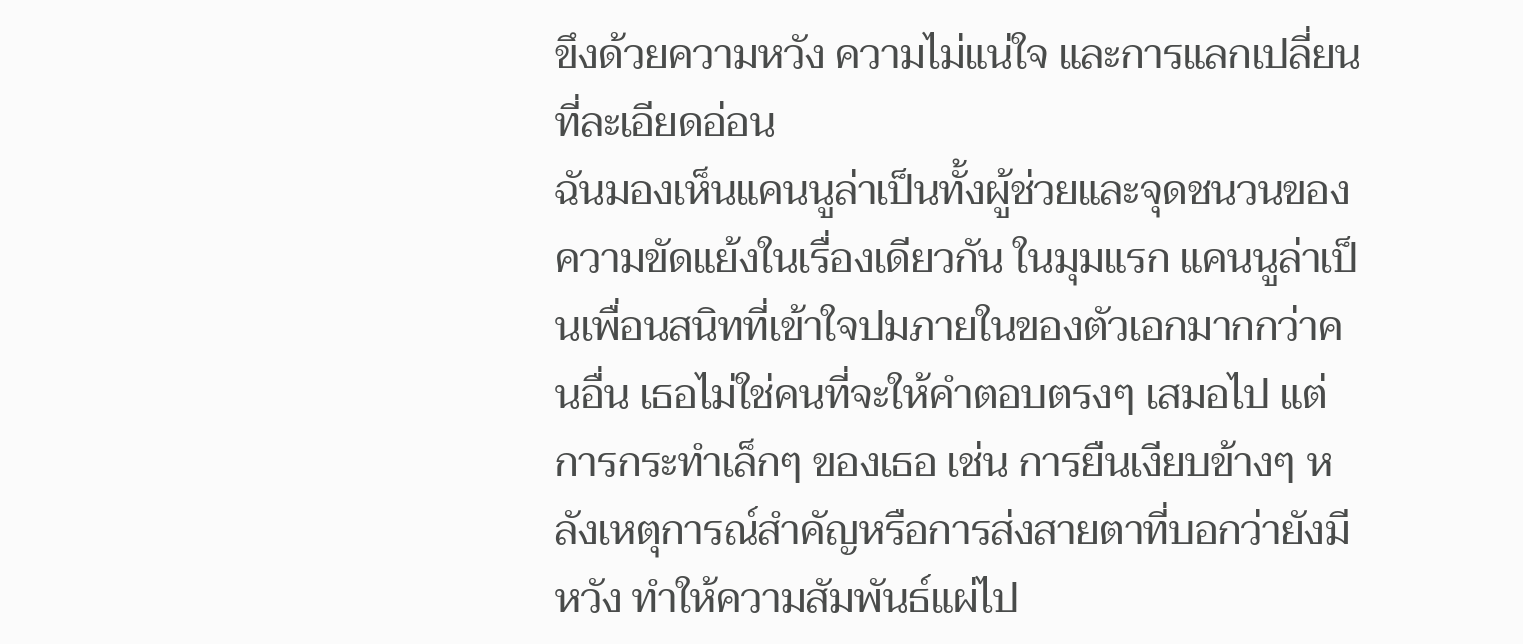ขึงด้วยความหวัง ความไม่แน่ใจ และการแลกเปลี่ยนที่ละเอียดอ่อน
ฉันมองเห็นแคนนูล่าเป็นทั้งผู้ช่วยและจุดชนวนของความขัดแย้งในเรื่องเดียวกัน ในมุมแรก แคนนูล่าเป็นเพื่อนสนิทที่เข้าใจปมภายในของตัวเอกมากกว่าคนอื่น เธอไม่ใช่คนที่จะให้คำตอบตรงๆ เสมอไป แต่การกระทำเล็กๆ ของเธอ เช่น การยืนเงียบข้างๆ หลังเหตุการณ์สำคัญหรือการส่งสายตาที่บอกว่ายังมีหวัง ทำให้ความสัมพันธ์แผ่ไป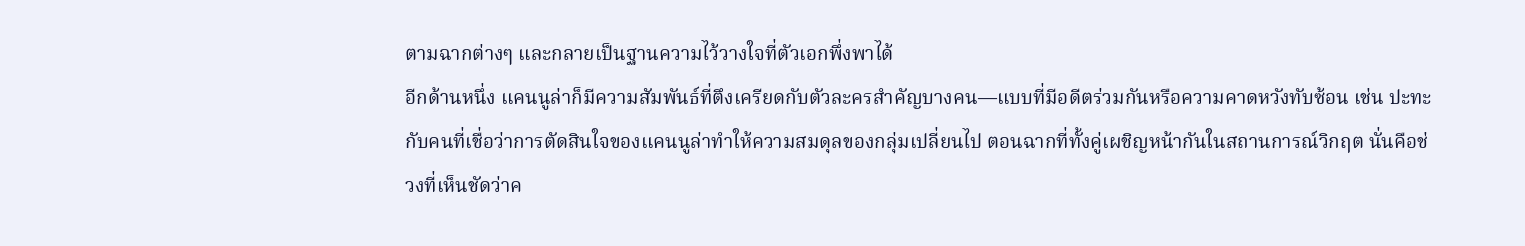ตามฉากต่างๆ และกลายเป็นฐานความไว้วางใจที่ตัวเอกพึ่งพาได้
อีกด้านหนึ่ง แคนนูล่าก็มีความสัมพันธ์ที่ตึงเครียดกับตัวละครสำคัญบางคน—แบบที่มีอดีตร่วมกันหรือความคาดหวังทับซ้อน เช่น ปะทะกับคนที่เชื่อว่าการตัดสินใจของแคนนูล่าทำให้ความสมดุลของกลุ่มเปลี่ยนไป ตอนฉากที่ทั้งคู่เผชิญหน้ากันในสถานการณ์วิกฤต นั่นคือช่วงที่เห็นชัดว่าค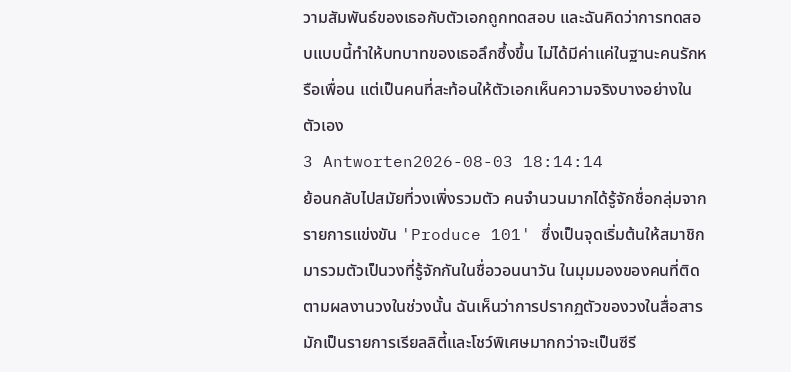วามสัมพันธ์ของเธอกับตัวเอกถูกทดสอบ และฉันคิดว่าการทดสอบแบบนี้ทำให้บทบาทของเธอลึกซึ้งขึ้น ไม่ได้มีค่าแค่ในฐานะคนรักหรือเพื่อน แต่เป็นคนที่สะท้อนให้ตัวเอกเห็นความจริงบางอย่างในตัวเอง
3 Antworten2026-08-03 18:14:14
ย้อนกลับไปสมัยที่วงเพิ่งรวมตัว คนจำนวนมากได้รู้จักชื่อกลุ่มจากรายการแข่งขัน 'Produce 101' ซึ่งเป็นจุดเริ่มต้นให้สมาชิกมารวมตัวเป็นวงที่รู้จักกันในชื่อวอนนาวัน ในมุมมองของคนที่ติดตามผลงานวงในช่วงนั้น ฉันเห็นว่าการปรากฏตัวของวงในสื่อสารมักเป็นรายการเรียลลิตี้และโชว์พิเศษมากกว่าจะเป็นซีรี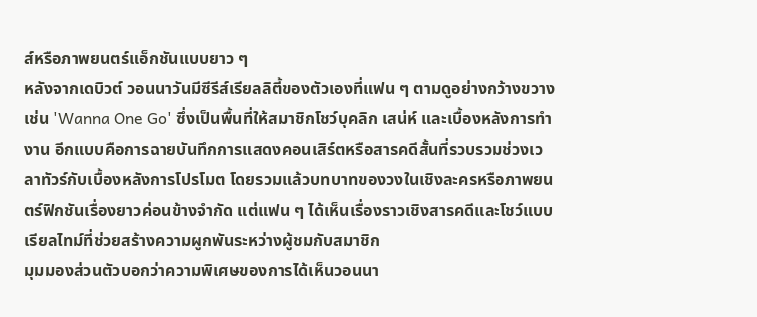ส์หรือภาพยนตร์แอ็กชันแบบยาว ๆ
หลังจากเดบิวต์ วอนนาวันมีซีรีส์เรียลลิตี้ของตัวเองที่แฟน ๆ ตามดูอย่างกว้างขวาง เช่น 'Wanna One Go' ซึ่งเป็นพื้นที่ให้สมาชิกโชว์บุคลิก เสน่ห์ และเบื้องหลังการทำงาน อีกแบบคือการฉายบันทึกการแสดงคอนเสิร์ตหรือสารคดีสั้นที่รวบรวมช่วงเวลาทัวร์กับเบื้องหลังการโปรโมต โดยรวมแล้วบทบาทของวงในเชิงละครหรือภาพยนตร์ฟิกชันเรื่องยาวค่อนข้างจำกัด แต่แฟน ๆ ได้เห็นเรื่องราวเชิงสารคดีและโชว์แบบเรียลไทม์ที่ช่วยสร้างความผูกพันระหว่างผู้ชมกับสมาชิก
มุมมองส่วนตัวบอกว่าความพิเศษของการได้เห็นวอนนา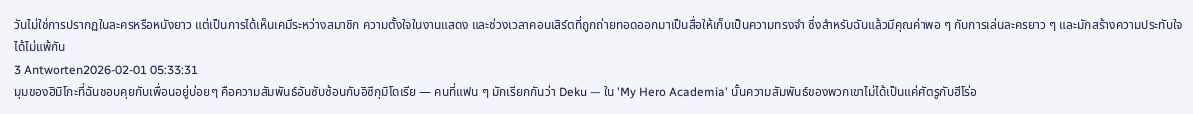วันไม่ใช่การปรากฏในละครหรือหนังยาว แต่เป็นการได้เห็นเคมีระหว่างสมาชิก ความตั้งใจในงานแสดง และช่วงเวลาคอนเสิร์ตที่ถูกถ่ายทอดออกมาเป็นสื่อให้เก็บเป็นความทรงจำ ซึ่งสำหรับฉันแล้วมีคุณค่าพอ ๆ กับการเล่นละครยาว ๆ และมักสร้างความประทับใจได้ไม่แพ้กัน
3 Antworten2026-02-01 05:33:31
มุมของฮิมิโกะที่ฉันชอบคุยกับเพื่อนอยู่บ่อยๆ คือความสัมพันธ์อันซับซ้อนกับอิซึกุมิโดเรีย — คนที่แฟน ๆ มักเรียกกันว่า Deku — ใน 'My Hero Academia' นั้นความสัมพันธ์ของพวกเขาไม่ได้เป็นแค่ศัตรูกับฮีโร่อ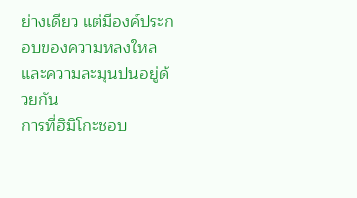ย่างเดียว แต่มีองค์ประกอบของความหลงใหลและความละมุนปนอยู่ด้วยกัน
การที่ฮิมิโกะชอบ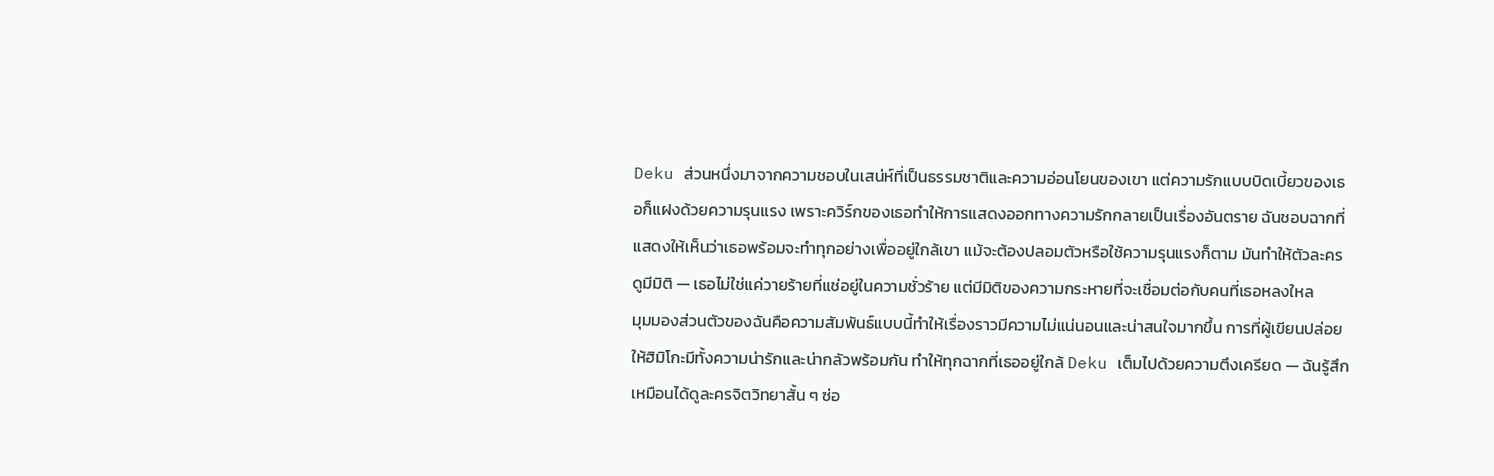Deku ส่วนหนึ่งมาจากความชอบในเสน่ห์ที่เป็นธรรมชาติและความอ่อนโยนของเขา แต่ความรักแบบบิดเบี้ยวของเธอก็แฝงด้วยความรุนแรง เพราะควิร์กของเธอทำให้การแสดงออกทางความรักกลายเป็นเรื่องอันตราย ฉันชอบฉากที่แสดงให้เห็นว่าเธอพร้อมจะทำทุกอย่างเพื่ออยู่ใกล้เขา แม้จะต้องปลอมตัวหรือใช้ความรุนแรงก็ตาม มันทำให้ตัวละครดูมีมิติ — เธอไม่ใช่แค่วายร้ายที่แช่อยู่ในความชั่วร้าย แต่มีมิติของความกระหายที่จะเชื่อมต่อกับคนที่เธอหลงใหล
มุมมองส่วนตัวของฉันคือความสัมพันธ์แบบนี้ทำให้เรื่องราวมีความไม่แน่นอนและน่าสนใจมากขึ้น การที่ผู้เขียนปล่อยให้ฮิมิโกะมีทั้งความน่ารักและน่ากลัวพร้อมกัน ทำให้ทุกฉากที่เธออยู่ใกล้ Deku เต็มไปด้วยความตึงเครียด — ฉันรู้สึกเหมือนได้ดูละครจิตวิทยาสั้น ๆ ซ่อ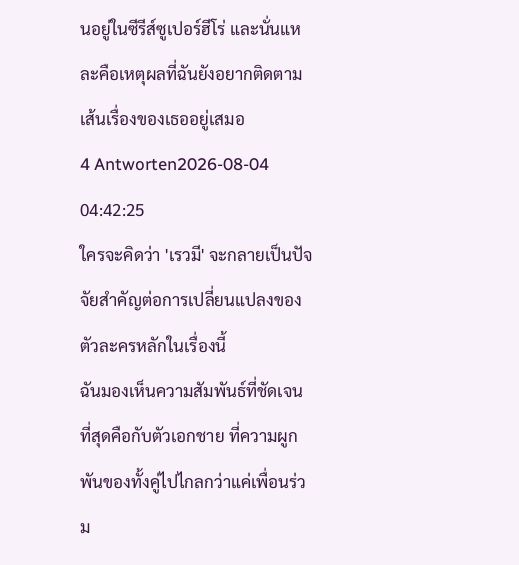นอยู่ในซีรีส์ซูเปอร์ฮีโร่ และนั่นแหละคือเหตุผลที่ฉันยังอยากติดตามเส้นเรื่องของเธออยู่เสมอ
4 Antworten2026-08-04 04:42:25
ใครจะคิดว่า 'เรวมี' จะกลายเป็นปัจจัยสำคัญต่อการเปลี่ยนแปลงของตัวละครหลักในเรื่องนี้
ฉันมองเห็นความสัมพันธ์ที่ชัดเจนที่สุดคือกับตัวเอกชาย ที่ความผูกพันของทั้งคู่ไปไกลกว่าแค่เพื่อนร่วม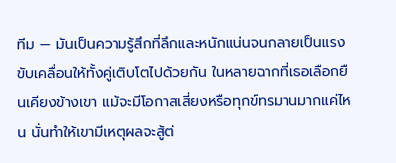ทีม — มันเป็นความรู้สึกที่ลึกและหนักแน่นจนกลายเป็นแรงขับเคลื่อนให้ทั้งคู่เติบโตไปด้วยกัน ในหลายฉากที่เธอเลือกยืนเคียงข้างเขา แม้จะมีโอกาสเสี่ยงหรือทุกข์ทรมานมากแค่ไหน นั่นทำให้เขามีเหตุผลจะสู้ต่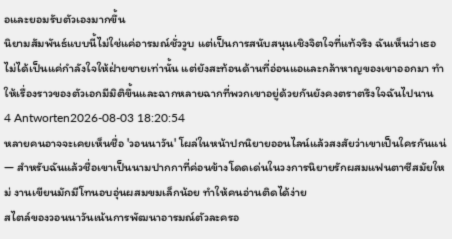อและยอมรับตัวเองมากขึ้น
นิยามสัมพันธ์แบบนี้ไม่ใช่แค่อารมณ์ชั่ววูบ แต่เป็นการสนับสนุนเชิงจิตใจที่แท้จริง ฉันเห็นว่าเธอไม่ได้เป็นแค่กำลังใจให้ฝ่ายชายเท่านั้น แต่ยังสะท้อนด้านที่อ่อนแอและกล้าหาญของเขาออกมา ทำให้เรื่องราวของตัวเอกมีมิติขึ้นและฉากหลายฉากที่พวกเขาอยู่ด้วยกันยังคงตราตรึงใจฉันไปนาน
4 Antworten2026-08-03 18:20:54
หลายคนอาจจะเคยเห็นชื่อ 'วอนนาวัน' โผล่ในหน้าปกนิยายออนไลน์แล้วสงสัยว่าเขาเป็นใครกันแน่ — สำหรับฉันแล้วชื่อเขาเป็นนามปากกาที่ค่อนข้างโดดเด่นในวงการนิยายรักผสมแฟนตาซีสมัยใหม่ งานเขียนมักมีโทนอบอุ่นผสมขมเล็กน้อย ทำให้คนอ่านติดได้ง่าย
สไตล์ของวอนนาวันเน้นการพัฒนาอารมณ์ตัวละครอ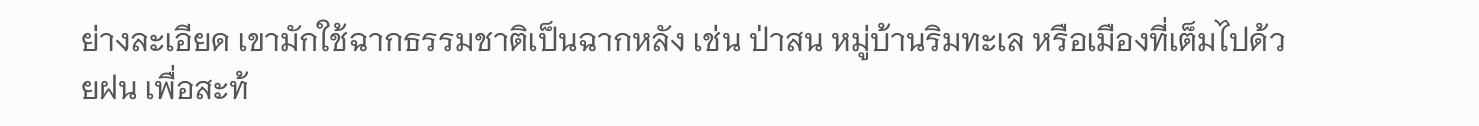ย่างละเอียด เขามักใช้ฉากธรรมชาติเป็นฉากหลัง เช่น ป่าสน หมู่บ้านริมทะเล หรือเมืองที่เต็มไปด้วยฝน เพื่อสะท้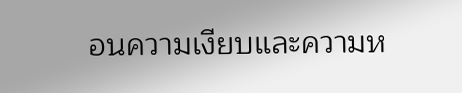อนความเงียบและความห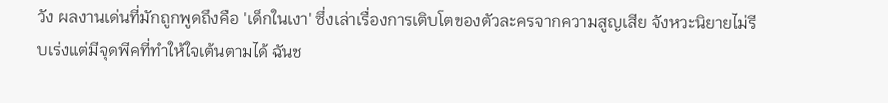วัง ผลงานเด่นที่มักถูกพูดถึงคือ 'เด็กในเงา' ซึ่งเล่าเรื่องการเติบโตของตัวละครจากความสูญเสีย จังหวะนิยายไม่รีบเร่งแต่มีจุดพีคที่ทำให้ใจเต้นตามได้ ฉันช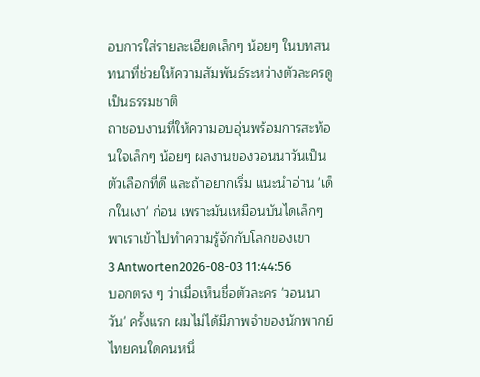อบการใส่รายละเอียดเล็กๆ น้อยๆ ในบทสนทนาที่ช่วยให้ความสัมพันธ์ระหว่างตัวละครดูเป็นธรรมชาติ
ถาชอบงานที่ให้ความอบอุ่นพร้อมการสะท้อนใจเล็กๆ น้อยๆ ผลงานของวอนนาวันเป็นตัวเลือกที่ดี และถ้าอยากเริ่ม แนะนำอ่าน 'เด็กในเงา' ก่อน เพราะมันเหมือนบันไดเล็กๆ พาเราเข้าไปทำความรู้จักกับโลกของเขา
3 Antworten2026-08-03 11:44:56
บอกตรง ๆ ว่าเมื่อเห็นชื่อตัวละคร 'วอนนาวัน' ครั้งแรก ผมไม่ได้มีภาพจำของนักพากย์ไทยคนใดคนหนึ่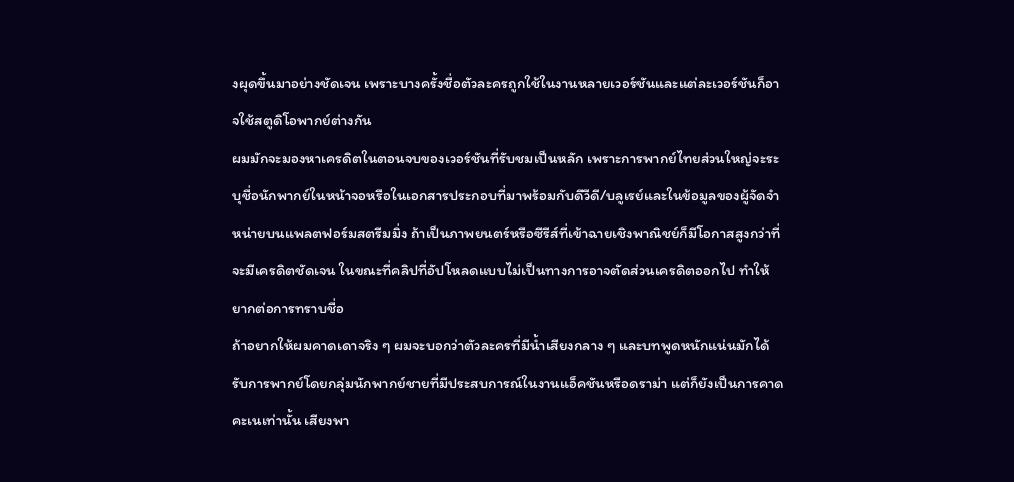งผุดขึ้นมาอย่างชัดเจน เพราะบางครั้งชื่อตัวละครถูกใช้ในงานหลายเวอร์ชันและแต่ละเวอร์ชันก็อาจใช้สตูดิโอพากย์ต่างกัน
ผมมักจะมองหาเครดิตในตอนจบของเวอร์ชันที่รับชมเป็นหลัก เพราะการพากย์ไทยส่วนใหญ่จะระบุชื่อนักพากย์ในหน้าจอหรือในเอกสารประกอบที่มาพร้อมกับดีวีดี/บลูเรย์และในข้อมูลของผู้จัดจำหน่ายบนแพลตฟอร์มสตรีมมิ่ง ถ้าเป็นภาพยนตร์หรือซีรีส์ที่เข้าฉายเชิงพาณิชย์ก็มีโอกาสสูงกว่าที่จะมีเครดิตชัดเจน ในขณะที่คลิปที่อัปโหลดแบบไม่เป็นทางการอาจตัดส่วนเครดิตออกไป ทำให้ยากต่อการทราบชื่อ
ถ้าอยากให้ผมคาดเดาจริง ๆ ผมจะบอกว่าตัวละครที่มีน้ำเสียงกลาง ๆ และบทพูดหนักแน่นมักได้รับการพากย์โดยกลุ่มนักพากย์ชายที่มีประสบการณ์ในงานแอ็คชันหรือดราม่า แต่ก็ยังเป็นการคาดคะเนเท่านั้น เสียงพา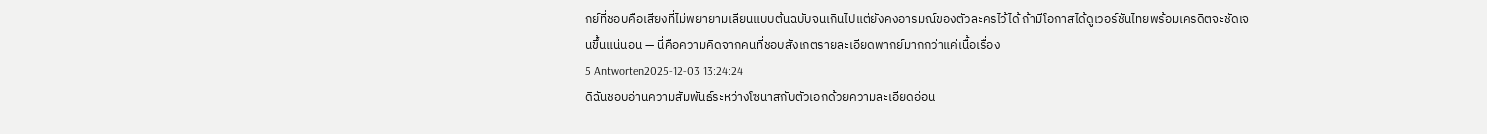กย์ที่ชอบคือเสียงที่ไม่พยายามเลียนแบบต้นฉบับจนเกินไปแต่ยังคงอารมณ์ของตัวละครไว้ได้ ถ้ามีโอกาสได้ดูเวอร์ชันไทยพร้อมเครดิตจะชัดเจนขึ้นแน่นอน — นี่คือความคิดจากคนที่ชอบสังเกตรายละเอียดพากย์มากกว่าแค่เนื้อเรื่อง
5 Antworten2025-12-03 13:24:24
ดิฉันชอบอ่านความสัมพันธ์ระหว่างโซนาสกับตัวเอกด้วยความละเอียดอ่อน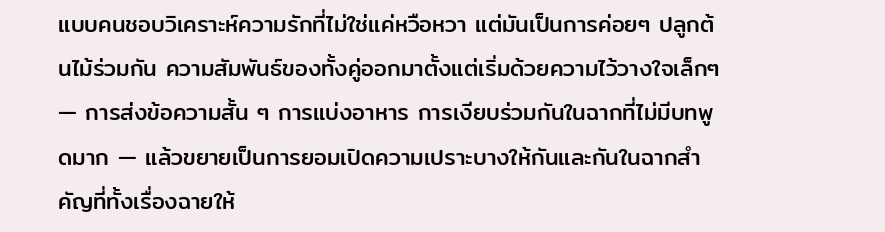แบบคนชอบวิเคราะห์ความรักที่ไม่ใช่แค่หวือหวา แต่มันเป็นการค่อยๆ ปลูกต้นไม้ร่วมกัน ความสัมพันธ์ของทั้งคู่ออกมาตั้งแต่เริ่มด้วยความไว้วางใจเล็กๆ — การส่งข้อความสั้น ๆ การแบ่งอาหาร การเงียบร่วมกันในฉากที่ไม่มีบทพูดมาก — แล้วขยายเป็นการยอมเปิดความเปราะบางให้กันและกันในฉากสำคัญที่ทั้งเรื่องฉายให้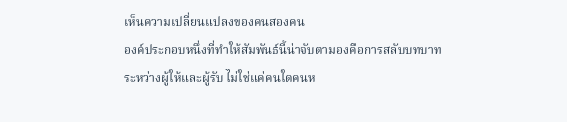เห็นความเปลี่ยนแปลงของคนสองคน
องค์ประกอบหนึ่งที่ทำให้สัมพันธ์นี้น่าจับตามองคือการสลับบทบาทระหว่างผู้ให้และผู้รับ ไม่ใช่แค่คนใดคนห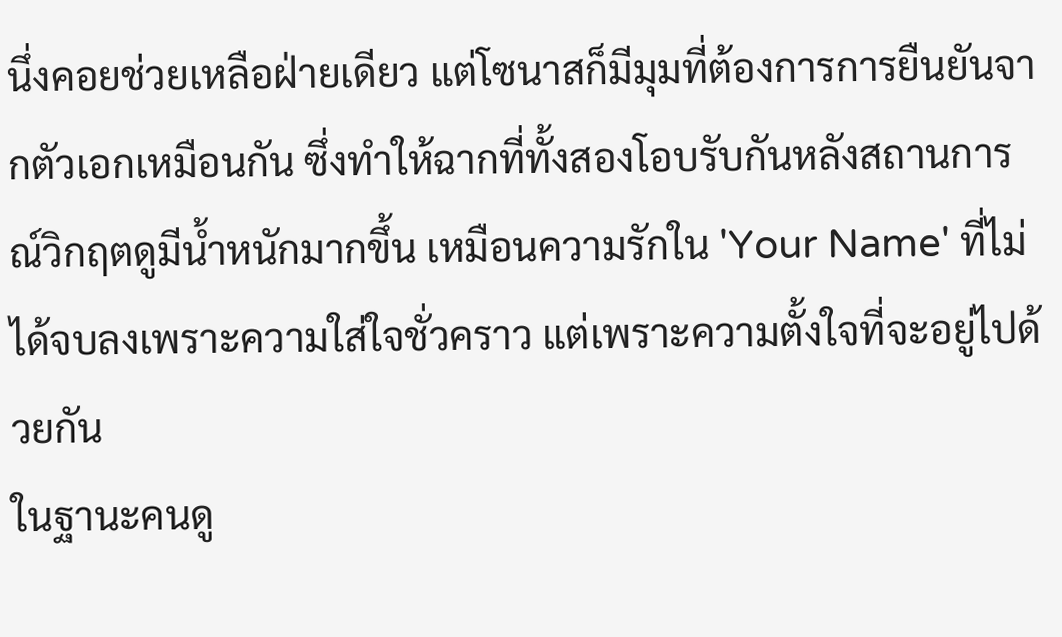นึ่งคอยช่วยเหลือฝ่ายเดียว แต่โซนาสก็มีมุมที่ต้องการการยืนยันจากตัวเอกเหมือนกัน ซึ่งทำให้ฉากที่ทั้งสองโอบรับกันหลังสถานการณ์วิกฤตดูมีน้ำหนักมากขึ้น เหมือนความรักใน 'Your Name' ที่ไม่ได้จบลงเพราะความใส่ใจชั่วคราว แต่เพราะความตั้งใจที่จะอยู่ไปด้วยกัน
ในฐานะคนดู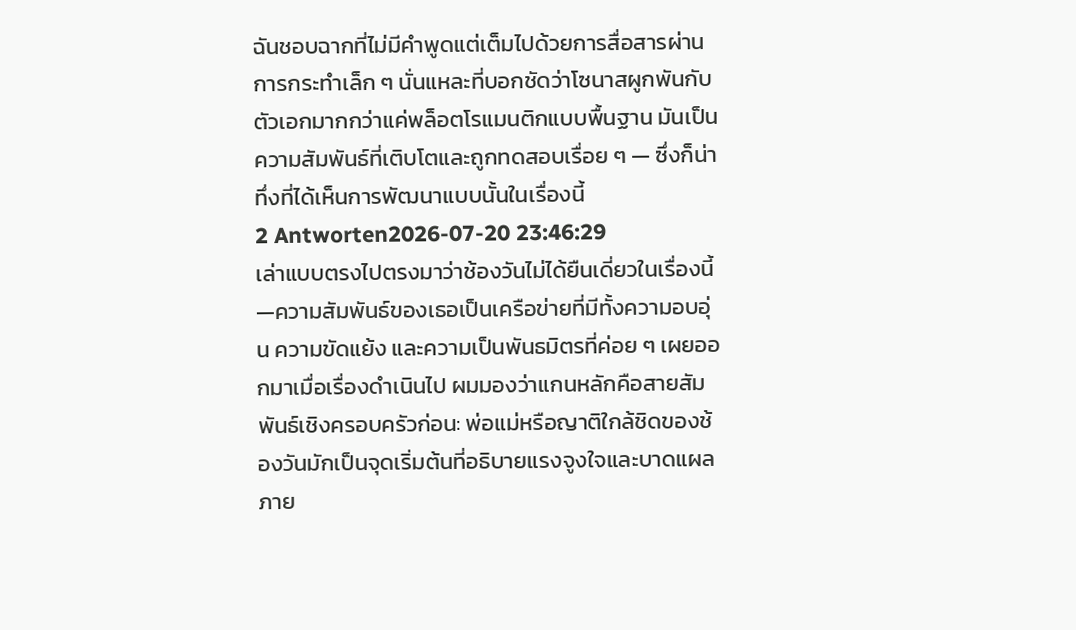ฉันชอบฉากที่ไม่มีคำพูดแต่เต็มไปด้วยการสื่อสารผ่านการกระทำเล็ก ๆ นั่นแหละที่บอกชัดว่าโซนาสผูกพันกับตัวเอกมากกว่าแค่พล็อตโรแมนติกแบบพื้นฐาน มันเป็นความสัมพันธ์ที่เติบโตและถูกทดสอบเรื่อย ๆ — ซึ่งก็น่าทึ่งที่ได้เห็นการพัฒนาแบบนั้นในเรื่องนี้
2 Antworten2026-07-20 23:46:29
เล่าแบบตรงไปตรงมาว่าช้องวันไม่ได้ยืนเดี่ยวในเรื่องนี้—ความสัมพันธ์ของเธอเป็นเครือข่ายที่มีทั้งความอบอุ่น ความขัดแย้ง และความเป็นพันธมิตรที่ค่อย ๆ เผยออกมาเมื่อเรื่องดำเนินไป ผมมองว่าแกนหลักคือสายสัมพันธ์เชิงครอบครัวก่อน: พ่อแม่หรือญาติใกล้ชิดของช้องวันมักเป็นจุดเริ่มต้นที่อธิบายแรงจูงใจและบาดแผลภาย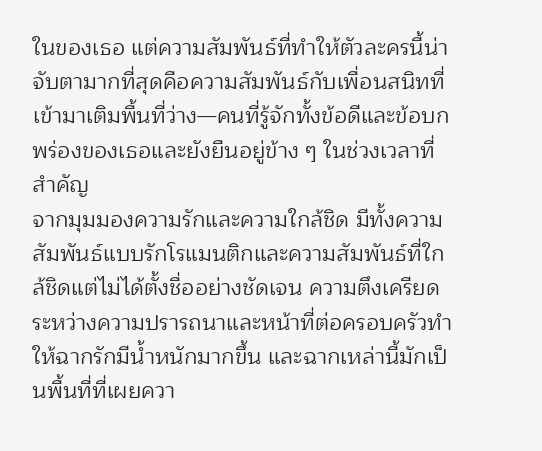ในของเธอ แต่ความสัมพันธ์ที่ทำให้ตัวละครนี้น่าจับตามากที่สุดคือความสัมพันธ์กับเพื่อนสนิทที่เข้ามาเติมพื้นที่ว่าง—คนที่รู้จักทั้งข้อดีและข้อบกพร่องของเธอและยังยืนอยู่ข้าง ๆ ในช่วงเวลาที่สำคัญ
จากมุมมองความรักและความใกล้ชิด มีทั้งความสัมพันธ์แบบรักโรแมนติกและความสัมพันธ์ที่ใกล้ชิดแต่ไม่ได้ตั้งชื่ออย่างชัดเจน ความตึงเครียดระหว่างความปรารถนาและหน้าที่ต่อครอบครัวทำให้ฉากรักมีน้ำหนักมากขึ้น และฉากเหล่านี้มักเป็นพื้นที่ที่เผยควา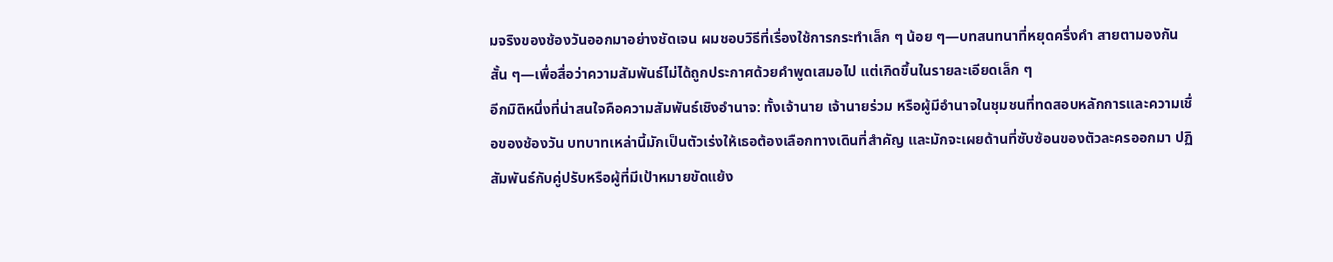มจริงของช้องวันออกมาอย่างชัดเจน ผมชอบวิธีที่เรื่องใช้การกระทำเล็ก ๆ น้อย ๆ—บทสนทนาที่หยุดครึ่งคำ สายตามองกันสั้น ๆ—เพื่อสื่อว่าความสัมพันธ์ไม่ได้ถูกประกาศด้วยคำพูดเสมอไป แต่เกิดขึ้นในรายละเอียดเล็ก ๆ
อีกมิติหนึ่งที่น่าสนใจคือความสัมพันธ์เชิงอำนาจ: ทั้งเจ้านาย เจ้านายร่วม หรือผู้มีอำนาจในชุมชนที่ทดสอบหลักการและความเชื่อของช้องวัน บทบาทเหล่านี้มักเป็นตัวเร่งให้เธอต้องเลือกทางเดินที่สำคัญ และมักจะเผยด้านที่ซับซ้อนของตัวละครออกมา ปฏิสัมพันธ์กับคู่ปรับหรือผู้ที่มีเป้าหมายขัดแย้ง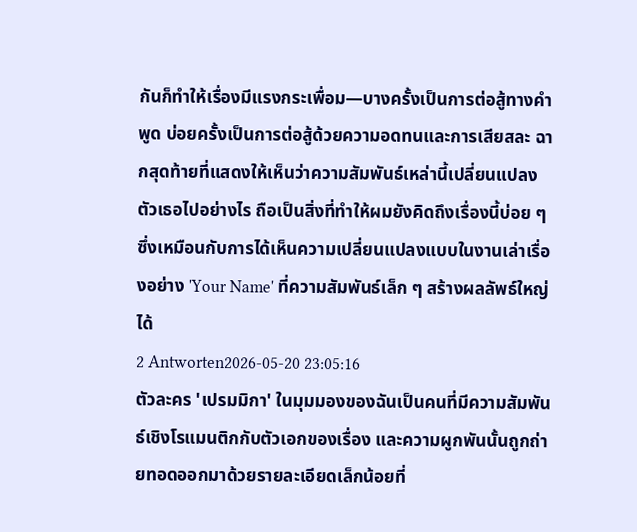กันก็ทำให้เรื่องมีแรงกระเพื่อม—บางครั้งเป็นการต่อสู้ทางคำพูด บ่อยครั้งเป็นการต่อสู้ด้วยความอดทนและการเสียสละ ฉากสุดท้ายที่แสดงให้เห็นว่าความสัมพันธ์เหล่านี้เปลี่ยนแปลงตัวเธอไปอย่างไร ถือเป็นสิ่งที่ทำให้ผมยังคิดถึงเรื่องนี้บ่อย ๆ ซึ่งเหมือนกับการได้เห็นความเปลี่ยนแปลงแบบในงานเล่าเรื่องอย่าง 'Your Name' ที่ความสัมพันธ์เล็ก ๆ สร้างผลลัพธ์ใหญ่ได้
2 Antworten2026-05-20 23:05:16
ตัวละคร 'เปรมมิกา' ในมุมมองของฉันเป็นคนที่มีความสัมพันธ์เชิงโรแมนติกกับตัวเอกของเรื่อง และความผูกพันนั้นถูกถ่ายทอดออกมาด้วยรายละเอียดเล็กน้อยที่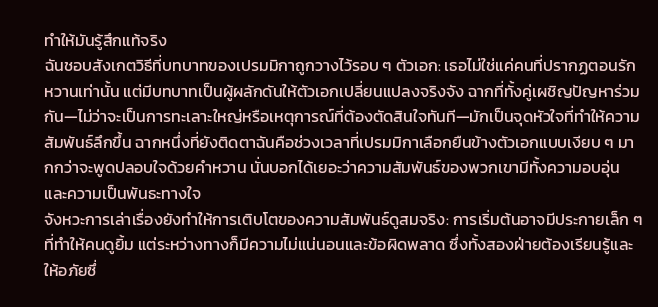ทำให้มันรู้สึกแท้จริง
ฉันชอบสังเกตวิธีที่บทบาทของเปรมมิกาถูกวางไว้รอบ ๆ ตัวเอก: เธอไม่ใช่แค่คนที่ปรากฏตอนรักหวานเท่านั้น แต่มีบทบาทเป็นผู้ผลักดันให้ตัวเอกเปลี่ยนแปลงจริงจัง ฉากที่ทั้งคู่เผชิญปัญหาร่วมกัน—ไม่ว่าจะเป็นการทะเลาะใหญ่หรือเหตุการณ์ที่ต้องตัดสินใจทันที—มักเป็นจุดหัวใจที่ทำให้ความสัมพันธ์ลึกขึ้น ฉากหนึ่งที่ยังติดตาฉันคือช่วงเวลาที่เปรมมิกาเลือกยืนข้างตัวเอกแบบเงียบ ๆ มากกว่าจะพูดปลอบใจด้วยคำหวาน นั่นบอกได้เยอะว่าความสัมพันธ์ของพวกเขามีทั้งความอบอุ่นและความเป็นพันธะทางใจ
จังหวะการเล่าเรื่องยังทำให้การเติบโตของความสัมพันธ์ดูสมจริง: การเริ่มต้นอาจมีประกายเล็ก ๆ ที่ทำให้คนดูยิ้ม แต่ระหว่างทางก็มีความไม่แน่นอนและข้อผิดพลาด ซึ่งทั้งสองฝ่ายต้องเรียนรู้และให้อภัยซึ่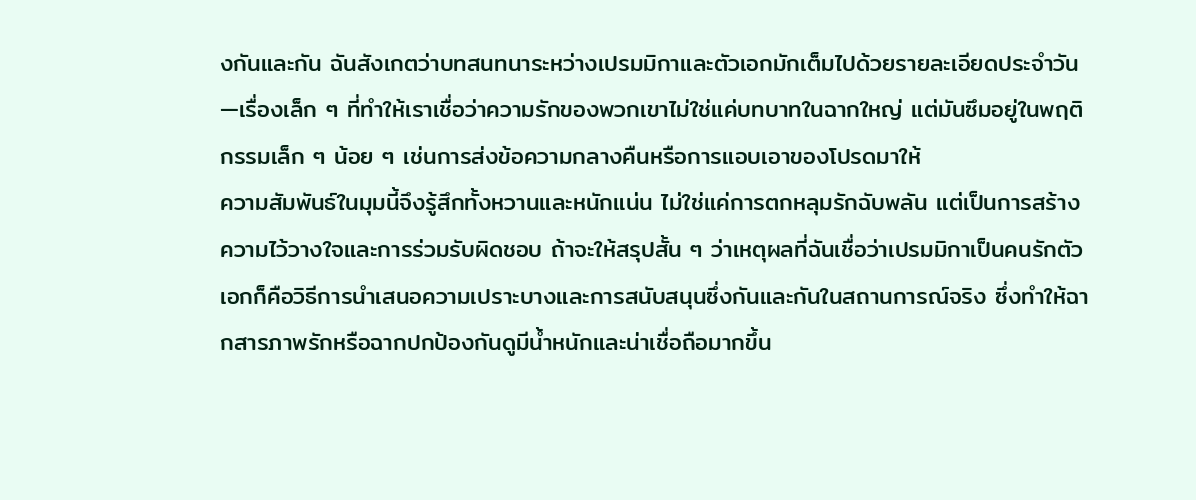งกันและกัน ฉันสังเกตว่าบทสนทนาระหว่างเปรมมิกาและตัวเอกมักเต็มไปด้วยรายละเอียดประจำวัน—เรื่องเล็ก ๆ ที่ทำให้เราเชื่อว่าความรักของพวกเขาไม่ใช่แค่บทบาทในฉากใหญ่ แต่มันซึมอยู่ในพฤติกรรมเล็ก ๆ น้อย ๆ เช่นการส่งข้อความกลางคืนหรือการแอบเอาของโปรดมาให้
ความสัมพันธ์ในมุมนี้จึงรู้สึกทั้งหวานและหนักแน่น ไม่ใช่แค่การตกหลุมรักฉับพลัน แต่เป็นการสร้างความไว้วางใจและการร่วมรับผิดชอบ ถ้าจะให้สรุปสั้น ๆ ว่าเหตุผลที่ฉันเชื่อว่าเปรมมิกาเป็นคนรักตัวเอกก็คือวิธีการนำเสนอความเปราะบางและการสนับสนุนซึ่งกันและกันในสถานการณ์จริง ซึ่งทำให้ฉากสารภาพรักหรือฉากปกป้องกันดูมีน้ำหนักและน่าเชื่อถือมากขึ้น